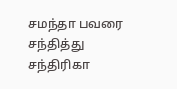சமந்தா பவரை சந்தித்து சந்திரிகா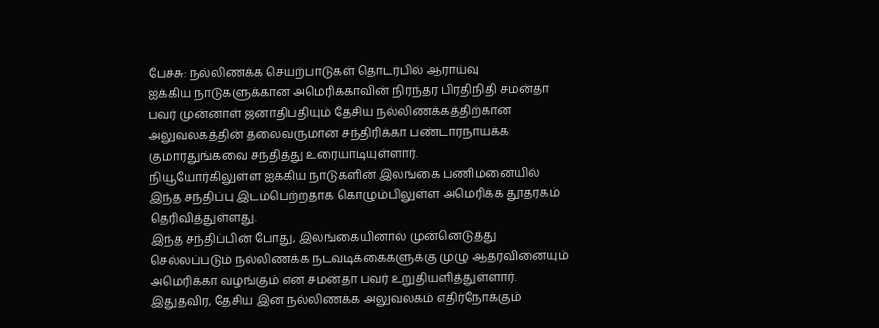பேச்சு: நல்லிணக்க செயற்பாடுகள் தொடர்பில் ஆராய்வு
ஐக்கிய நாடுகளுக்கான அமெரிக்காவின் நிரந்தர பிரதிநிதி சமன்தா பவர் முன்னாள் ஜனாதிபதியும் தேசிய நல்லிணக்கத்திற்கான அலுவலகத்தின் தலைவருமான சந்திரிக்கா பண்டாரநாயக்க குமாரதுங்கவை சந்தித்து உரையாடியுள்ளார்.
நியூயோர்கிலுள்ள ஐக்கிய நாடுகளின் இலங்கை பணிமனையில் இந்த சந்திப்பு இடம்பெற்றதாக கொழும்பிலுள்ள அமெரிக்க தூதரகம் தெரிவித்துள்ளது.
இந்த சந்திப்பின் போது, இலங்கையினால் முன்னெடுத்து செல்லப்படும் நல்லிணக்க நடவடிக்கைகளுக்கு முழு ஆதரவினையும் அமெரிக்கா வழங்கும் என சமன்தா பவர் உறுதியளித்துள்ளார்.
இதுதவிர, தேசிய இன நல்லிணக்க அலுவலகம் எதிர்நோக்கும்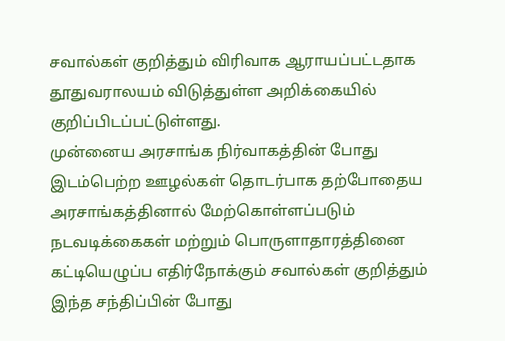சவால்கள் குறித்தும் விரிவாக ஆராயப்பட்டதாக தூதுவராலயம் விடுத்துள்ள அறிக்கையில் குறிப்பிடப்பட்டுள்ளது.
முன்னைய அரசாங்க நிர்வாகத்தின் போது இடம்பெற்ற ஊழல்கள் தொடர்பாக தற்போதைய அரசாங்கத்தினால் மேற்கொள்ளப்படும் நடவடிக்கைகள் மற்றும் பொருளாதாரத்தினை கட்டியெழுப்ப எதிர்நோக்கும் சவால்கள் குறித்தும் இந்த சந்திப்பின் போது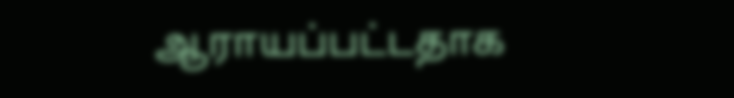ஆராயப்பட்டதாக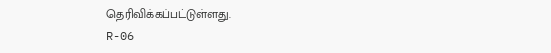தெரிவிக்கப்பட்டுள்ளது.
R-06